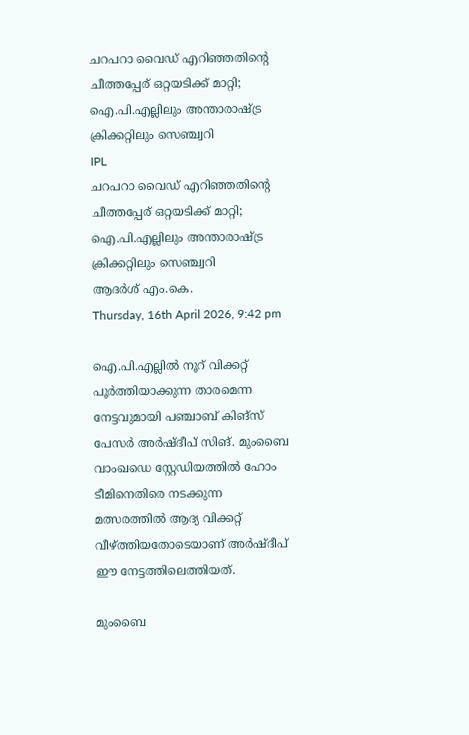ചറപറാ വൈഡ് എറിഞ്ഞതിന്റെ ചീത്തപ്പേര് ഒറ്റയടിക്ക് മാറ്റി; ഐ.പി.എല്ലിലും അന്താരാഷ്ട്ര ക്രിക്കറ്റിലും സെഞ്ച്വറി
IPL
ചറപറാ വൈഡ് എറിഞ്ഞതിന്റെ ചീത്തപ്പേര് ഒറ്റയടിക്ക് മാറ്റി; ഐ.പി.എല്ലിലും അന്താരാഷ്ട്ര ക്രിക്കറ്റിലും സെഞ്ച്വറി
ആദര്‍ശ് എം.കെ.
Thursday, 16th April 2026, 9:42 pm

ഐ.പി.എല്ലില്‍ നൂറ് വിക്കറ്റ് പൂര്‍ത്തിയാക്കുന്ന താരമെന്ന നേട്ടവുമായി പഞ്ചാബ് കിങ്‌സ് പേസര്‍ അര്‍ഷ്ദീപ് സിങ്. മുംബൈ വാംഖഡെ സ്റ്റേഡിയത്തില്‍ ഹോം ടീമിനെതിരെ നടക്കുന്ന മത്സരത്തില്‍ ആദ്യ വിക്കറ്റ് വീഴ്ത്തിയതോടെയാണ് അര്‍ഷ്ദീപ് ഈ നേട്ടത്തിലെത്തിയത്.

മുംബൈ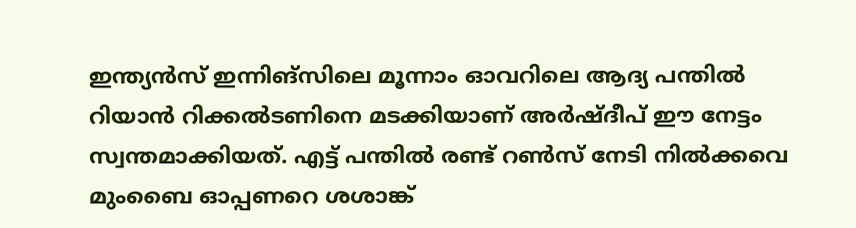ഇന്ത്യന്‍സ് ഇന്നിങ്‌സിലെ മൂന്നാം ഓവറിലെ ആദ്യ പന്തില്‍ റിയാന്‍ റിക്കല്‍ടണിനെ മടക്കിയാണ് അര്‍ഷ്ദീപ് ഈ നേട്ടം സ്വന്തമാക്കിയത്. എട്ട് പന്തില്‍ രണ്ട് റണ്‍സ് നേടി നില്‍ക്കവെ മുംബൈ ഓപ്പണറെ ശശാങ്ക്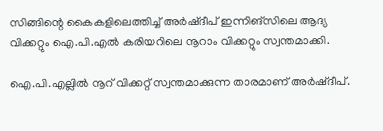സിങ്ങിന്റെ കൈകളിലെത്തിച്ച് അര്‍ഷ്ദീപ് ഇന്നിങ്‌സിലെ ആദ്യ വിക്കറ്റും ഐ.പി.എല്‍ കരിയറിലെ നൂറാം വിക്കറ്റും സ്വന്തമാക്കി.

ഐ.പി.എല്ലില്‍ നൂറ് വിക്കറ്റ് സ്വന്തമാക്കുന്ന താരമാണ് അര്‍ഷ്ദീപ്.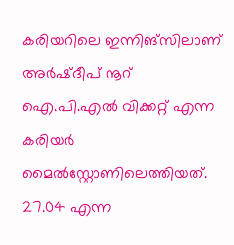കരിയറിലെ ഇന്നിങ്‌സിലാണ് അര്‍ഷ്ദീപ് നൂറ് ഐ.പി.എല്‍ വിക്കറ്റ് എന്ന കരിയര്‍ മൈല്‍സ്റ്റോണിലെത്തിയത്. 27.04 എന്ന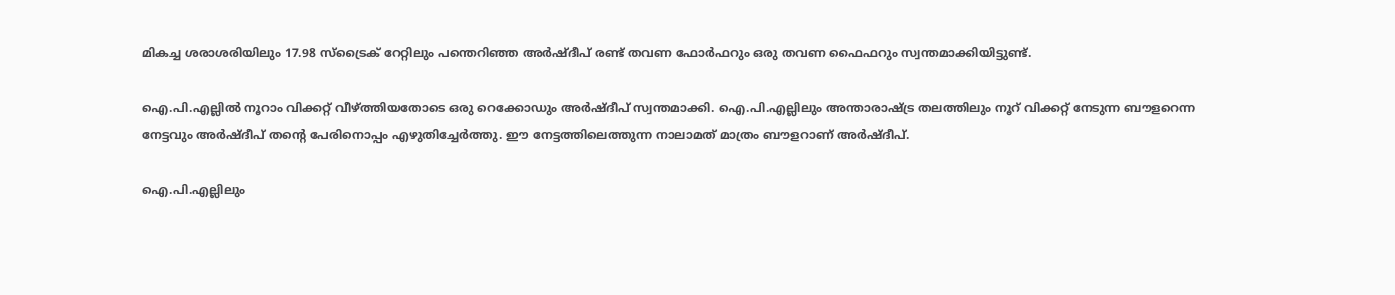മികച്ച ശരാശരിയിലും 17.98 സ്‌ട്രൈക് റേറ്റിലും പന്തെറിഞ്ഞ അര്‍ഷ്ദീപ് രണ്ട് തവണ ഫോര്‍ഫറും ഒരു തവണ ഫൈഫറും സ്വന്തമാക്കിയിട്ടുണ്ട്.

ഐ.പി.എല്ലില്‍ നൂറാം വിക്കറ്റ് വീഴ്ത്തിയതോടെ ഒരു റെക്കോഡും അര്‍ഷ്ദീപ് സ്വന്തമാക്കി. ഐ.പി.എല്ലിലും അന്താരാഷ്ട്ര തലത്തിലും നൂറ് വിക്കറ്റ് നേടുന്ന ബൗളറെന്ന നേട്ടവും അര്‍ഷ്ദീപ് തന്റെ പേരിനൊപ്പം എഴുതിച്ചേര്‍ത്തു. ഈ നേട്ടത്തിലെത്തുന്ന നാലാമത് മാത്രം ബൗളറാണ് അര്‍ഷ്ദീപ്.

ഐ.പി.എല്ലിലും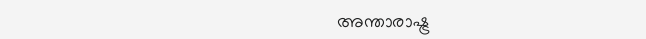അന്താരാഷ്ട്ര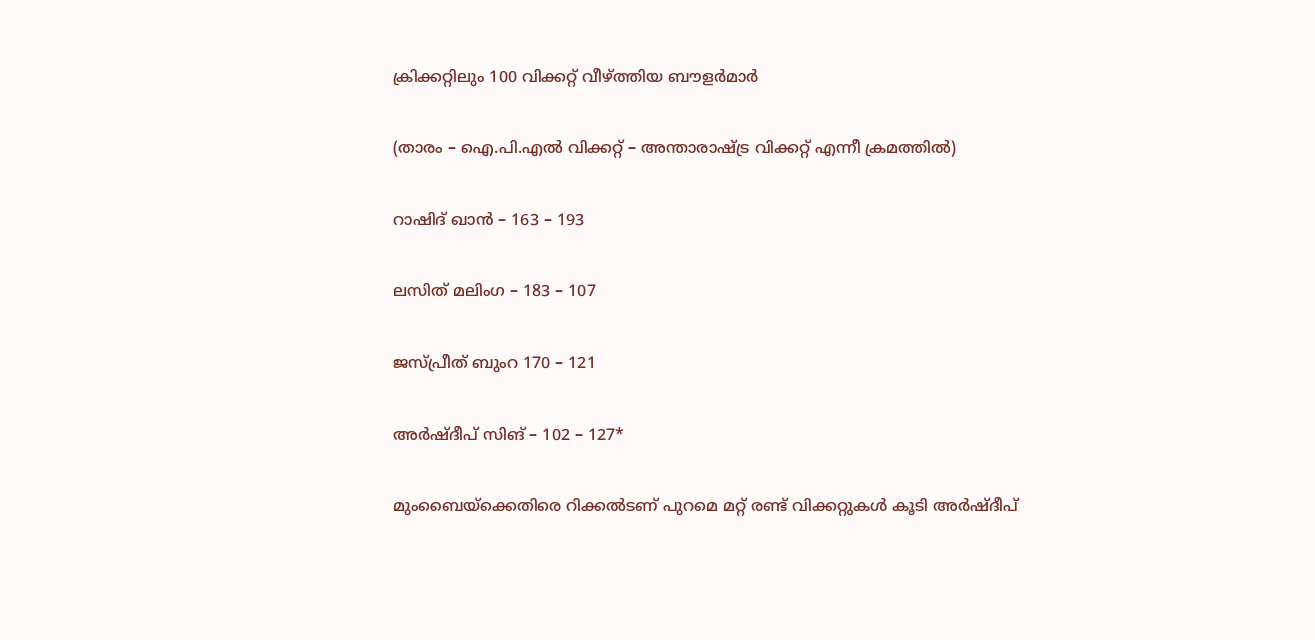ക്രിക്കറ്റിലും 100 വിക്കറ്റ് വീഴ്ത്തിയ ബൗളര്‍മാര്‍

(താരം – ഐ.പി.എല്‍ വിക്കറ്റ് – അന്താരാഷ്ട്ര വിക്കറ്റ് എന്നീ ക്രമത്തില്‍)

റാഷിദ് ഖാന്‍ – 163 – 193

ലസിത് മലിംഗ – 183 – 107

ജസ്പ്രീത് ബുംറ 170 – 121

അര്‍ഷ്ദീപ് സിങ് – 102 – 127*

മുംബൈയ്‌ക്കെതിരെ റിക്കല്‍ടണ് പുറമെ മറ്റ് രണ്ട് വിക്കറ്റുകള്‍ കൂടി അര്‍ഷ്ദീപ്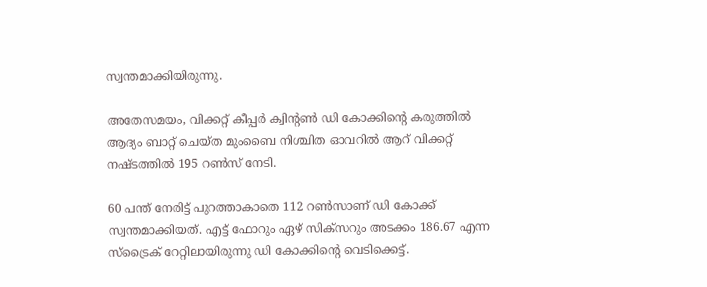സ്വന്തമാക്കിയിരുന്നു.

അതേസമയം, വിക്കറ്റ് കീപ്പര്‍ ക്വിന്റണ്‍ ഡി കോക്കിന്റെ കരുത്തില്‍ ആദ്യം ബാറ്റ് ചെയ്ത മുംബൈ നിശ്ചിത ഓവറില്‍ ആറ് വിക്കറ്റ് നഷ്ടത്തില്‍ 195 റണ്‍സ് നേടി.

60 പന്ത് നേരിട്ട് പുറത്താകാതെ 112 റണ്‍സാണ് ഡി കോക്ക് സ്വന്തമാക്കിയത്. എട്ട് ഫോറും ഏഴ് സിക്‌സറും അടക്കം 186.67 എന്ന സ്‌ട്രൈക് റേറ്റിലായിരുന്നു ഡി കോക്കിന്റെ വെടിക്കെട്ട്.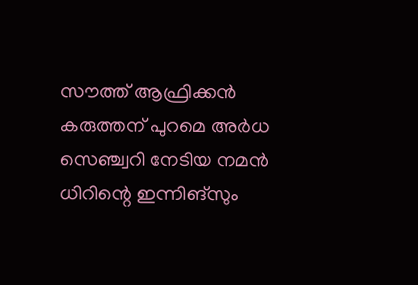സൗത്ത് ആഫ്രിക്കന്‍ കരുത്തന് പുറമെ അര്‍ധ സെഞ്ച്വറി നേടിയ നമന്‍ ധിറിന്റെ ഇന്നിങ്‌സും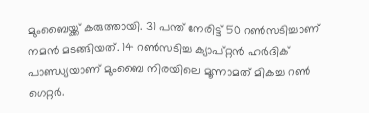മുംബൈയ്ക്ക് കരുത്തായി. 31 പന്ത് നേരിട്ട് 50 റണ്‍സടിച്ചാണ് നമന്‍ മടങ്ങിയത്. 14 റണ്‍സടിച്ച ക്യാപ്റ്റന്‍ ഹര്‍ദിക് പാണ്ഡ്യയാണ് മുംബൈ നിരയിലെ മൂന്നാമത് മികച്ച റണ്‍ ഗെറ്റര്‍.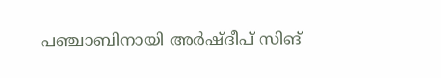പഞ്ചാബിനായി അര്‍ഷ്ദീപ് സിങ്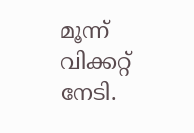മൂന്ന് വിക്കറ്റ് നേടി.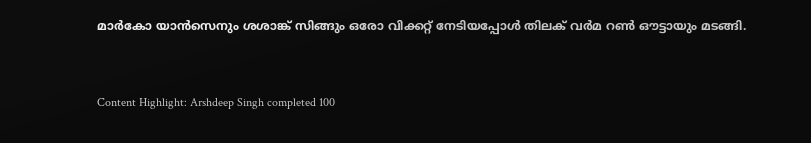മാര്‍കോ യാന്‍സെനും ശശാങ്ക് സിങ്ങും ഒരോ വിക്കറ്റ് നേടിയപ്പോള്‍ തിലക് വര്‍മ റണ്‍ ഔട്ടായും മടങ്ങി.



Content Highlight: Arshdeep Singh completed 100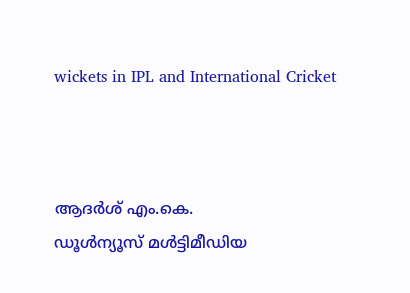wickets in IPL and International Cricket



ആദര്‍ശ് എം.കെ.
ഡൂള്‍ന്യൂസ് മള്‍ട്ടിമീഡിയ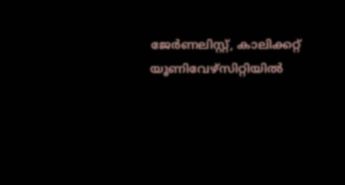ജേര്‍ണലിസ്റ്റ്, കാലിക്കറ്റ് യൂണിവേഴ്സിറ്റിയില്‍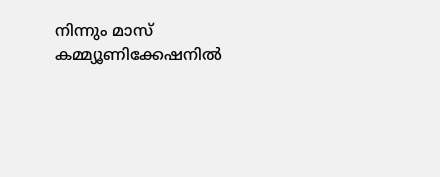നിന്നും മാസ് കമ്മ്യൂണിക്കേഷനില്‍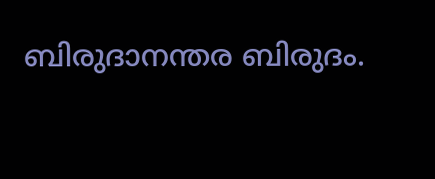ബിരുദാനന്തര ബിരുദം.